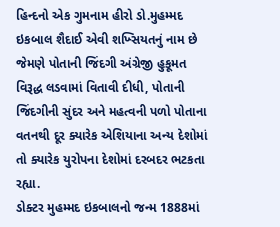હિન્દનો એક ગુમનામ હીરો ડો.મુહમ્મદ ઇકબાલ શૈદાઈ એવી શખ્સિયતનું નામ છે જેમણે પોતાની જિંદગી અંગ્રેજી હુકૂમત વિરૂદ્ધ લડવામાં વિતાવી દીધી, પોતાની જિંદગીની સુંદર અને મહત્વની પળો પોતાના વતનથી દૂર ક્યારેક એશિયાના અન્ય દેશોમાં તો ક્યારેક યુરોપના દેશોમાં દરબદર ભટકતા રહ્યા.
ડોક્ટર મુહમ્મદ ઇકબાલનો જન્મ 1888માં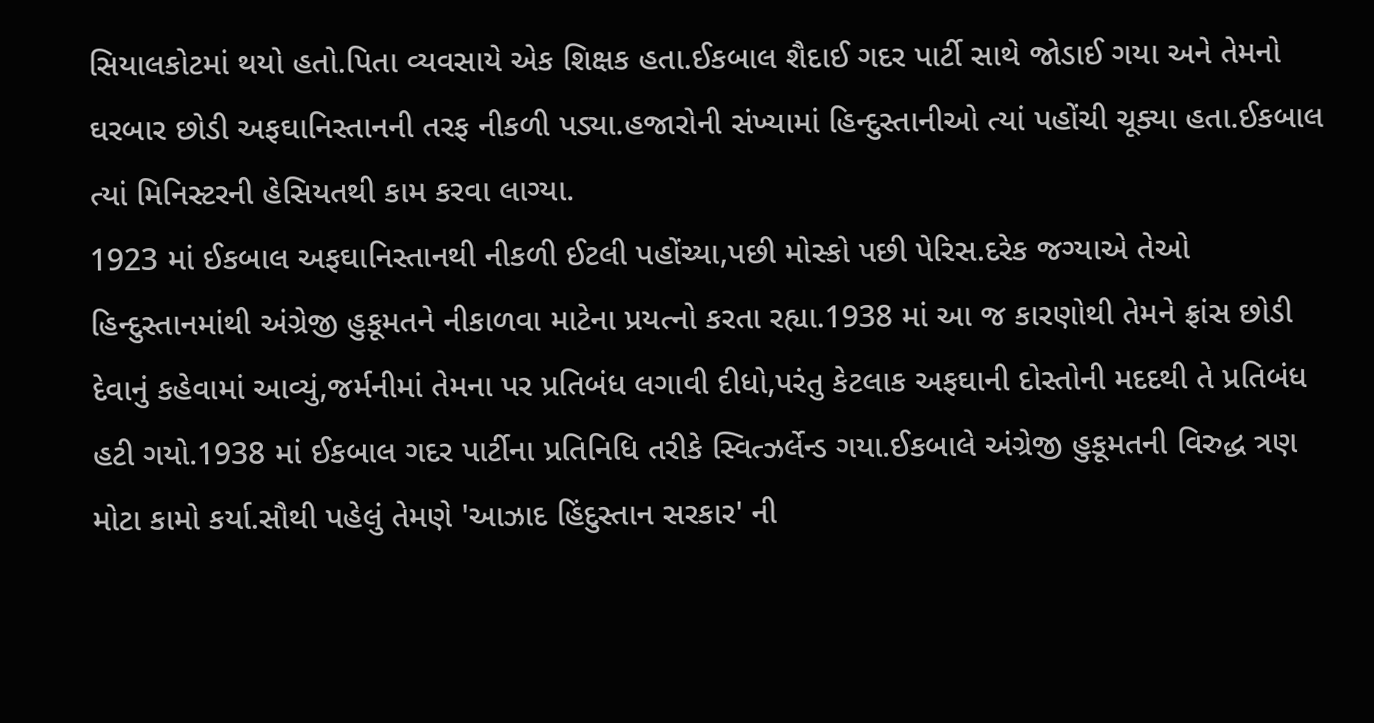સિયાલકોટમાં થયો હતો.પિતા વ્યવસાયે એક શિક્ષક હતા.ઈકબાલ શૈદાઈ ગદર પાર્ટી સાથે જોડાઈ ગયા અને તેમનો ઘરબાર છોડી અફઘાનિસ્તાનની તરફ નીકળી પડ્યા.હજારોની સંખ્યામાં હિન્દુસ્તાનીઓ ત્યાં પહોંચી ચૂક્યા હતા.ઈકબાલ ત્યાં મિનિસ્ટરની હેસિયતથી કામ કરવા લાગ્યા.
1923 માં ઈકબાલ અફઘાનિસ્તાનથી નીકળી ઈટલી પહોંચ્યા,પછી મોસ્કો પછી પેરિસ.દરેક જગ્યાએ તેઓ હિન્દુસ્તાનમાંથી અંગ્રેજી હુકૂમતને નીકાળવા માટેના પ્રયત્નો કરતા રહ્યા.1938 માં આ જ કારણોથી તેમને ફ્રાંસ છોડી દેવાનું કહેવામાં આવ્યું,જર્મનીમાં તેમના પર પ્રતિબંધ લગાવી દીધો,પરંતુ કેટલાક અફઘાની દોસ્તોની મદદથી તે પ્રતિબંધ હટી ગયો.1938 માં ઈકબાલ ગદર પાર્ટીના પ્રતિનિધિ તરીકે સ્વિત્ઝર્લેન્ડ ગયા.ઈકબાલે અંગ્રેજી હુકૂમતની વિરુદ્ધ ત્રણ મોટા કામો કર્યા.સૌથી પહેલું તેમણે 'આઝાદ હિંદુસ્તાન સરકાર' ની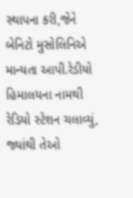સ્થાપના કરી,જેને બેનિટો મુસોલિનિએ માન્યતા આપી.રેડીયો હિમાલયના નામથી રેડિયો સ્ટેશન ચલાવ્યું, જ્યાંથી તેઓ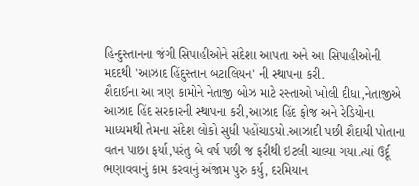હિન્દુસ્તાનના જંગી સિપાહીઓને સંદેશા આપતા અને આ સિપાહીઓની મદદથી 'આઝાદ હિંદુસ્તાન બટાલિયન' ની સ્થાપના કરી.
શૈદાઈના આ ત્રણ કામોને નેતાજી બોઝ માટે રસ્તાઓ ખોલી દીધા,નેતાજીએ આઝાદ હિંદ સરકારની સ્થાપના કરી,આઝાદ હિંદ ફોજ અને રેડિયોના માધ્યમથી તેમના સંદેશ લોકો સુધી પહોંચાડયો.આઝાદી પછી શૈદાયી પોતાના વતન પાછા ફર્યા,પરંતુ બે વર્ષ પછી જ ફરીથી ઇટલી ચાલ્યા ગયા.ત્યાં ઉર્દૂ ભણાવવાનું કામ કરવાનું અંજામ પુરુ કર્યુ, દરમિયાન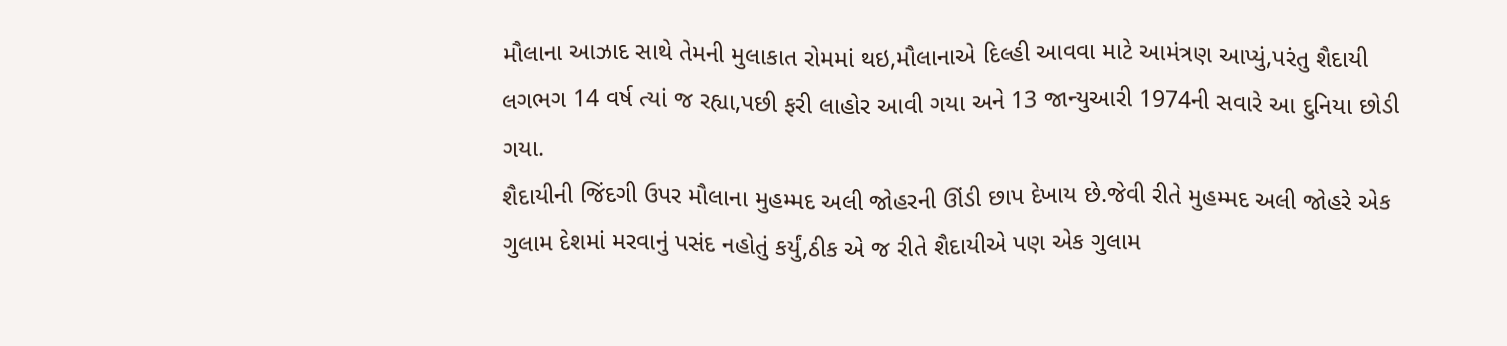મૌલાના આઝાદ સાથે તેમની મુલાકાત રોમમાં થઇ,મૌલાનાએ દિલ્હી આવવા માટે આમંત્રણ આપ્યું,પરંતુ શૈદાયી લગભગ 14 વર્ષ ત્યાં જ રહ્યા,પછી ફરી લાહોર આવી ગયા અને 13 જાન્યુઆરી 1974ની સવારે આ દુનિયા છોડી ગયા.
શૈદાયીની જિંદગી ઉપર મૌલાના મુહમ્મદ અલી જોહરની ઊંડી છાપ દેખાય છે.જેવી રીતે મુહમ્મદ અલી જોહરે એક ગુલામ દેશમાં મરવાનું પસંદ નહોતું કર્યું,ઠીક એ જ રીતે શૈદાયીએ પણ એક ગુલામ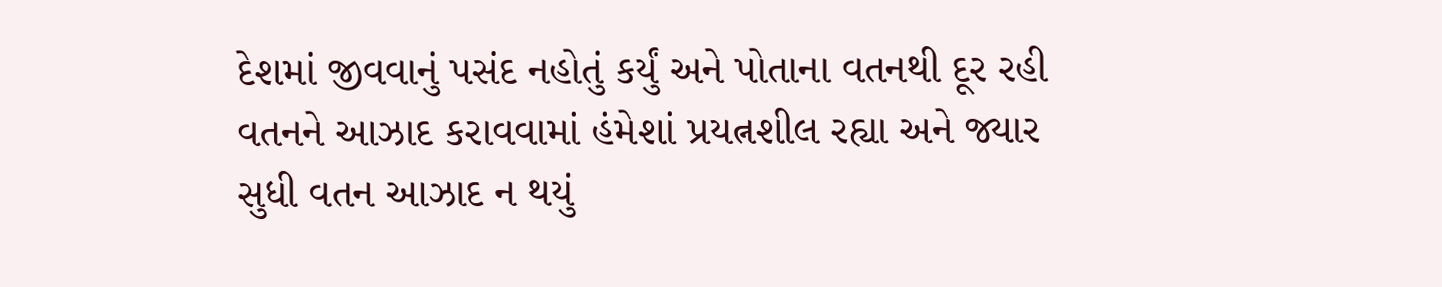દેશમાં જીવવાનું પસંદ નહોતું કર્યું અને પોતાના વતનથી દૂર રહી વતનને આઝાદ કરાવવામાં હંમેશાં પ્રયત્નશીલ રહ્યા અને જ્યાર સુધી વતન આઝાદ ન થયું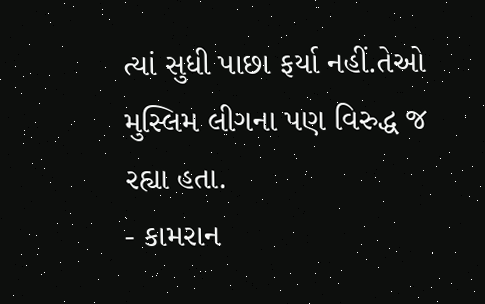ત્યાં સુધી પાછા ફર્યા નહીં.તેઓ મુસ્લિમ લીગના પણ વિરુદ્ધ જ રહ્યા હતા.
- કામરાન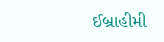ઈબ્રાહીમી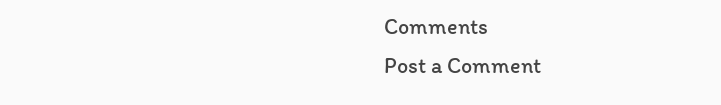Comments
Post a Comment